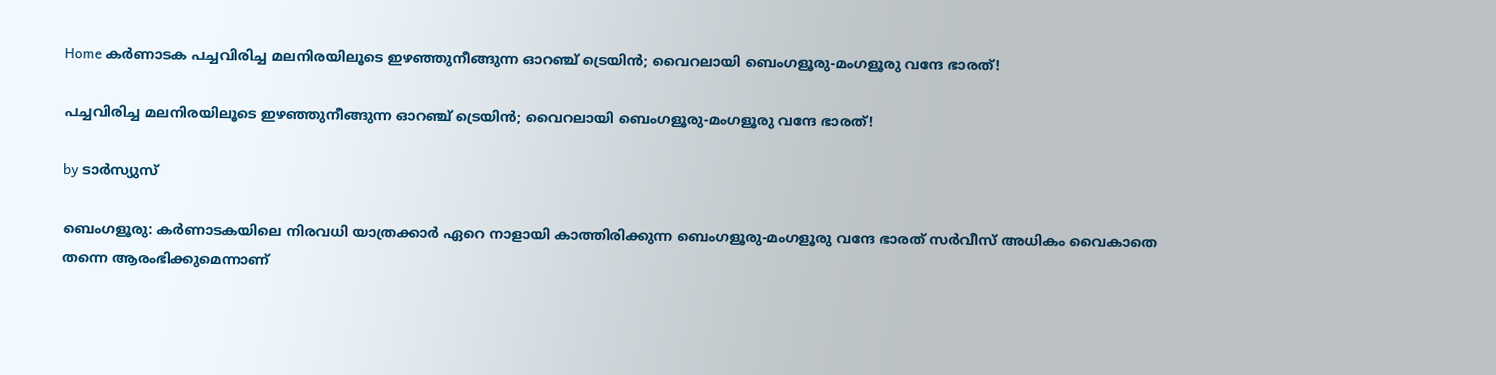Home കർണാടക പച്ചവിരിച്ച മലനിരയിലൂടെ ഇഴഞ്ഞുനീങ്ങുന്ന ഓറഞ്ച് ട്രെയിൻ; വൈറലായി ബെംഗളൂരു-മംഗളൂരു വന്ദേ ഭാരത്!

പച്ചവിരിച്ച മലനിരയിലൂടെ ഇഴഞ്ഞുനീങ്ങുന്ന ഓറഞ്ച് ട്രെയിൻ; വൈറലായി ബെംഗളൂരു-മംഗളൂരു വന്ദേ ഭാരത്!

by ടാർസ്യുസ്

ബെംഗളൂരു: കർണാടകയിലെ നിരവധി യാത്രക്കാർ ഏറെ നാളായി കാത്തിരിക്കുന്ന ബെംഗളൂരു-മംഗളൂരു വന്ദേ ഭാരത് സർവീസ് അധികം വൈകാതെ തന്നെ ആരംഭിക്കുമെന്നാണ്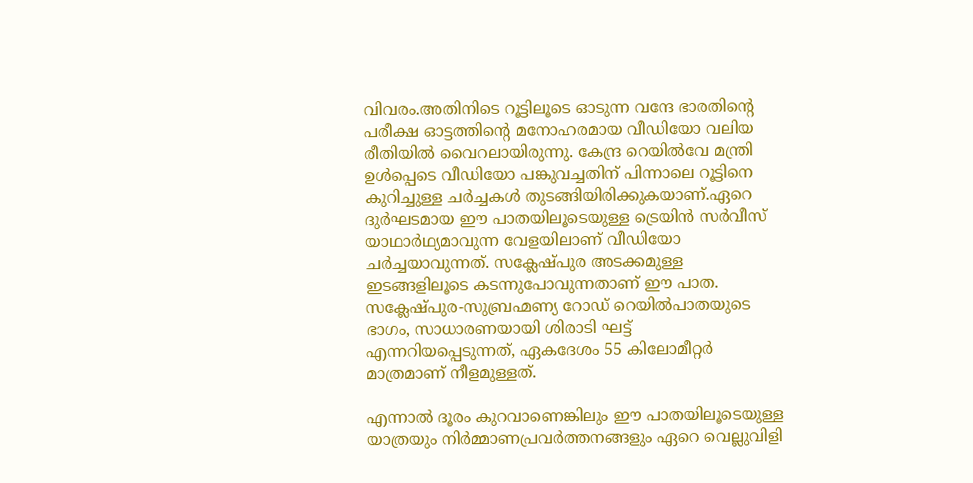വിവരം.അതിനിടെ റൂട്ടിലൂടെ ഓടുന്ന വന്ദേ ഭാരതിന്റെ പരീക്ഷ ഓട്ടത്തിന്റെ മനോഹരമായ വീഡിയോ വലിയ രീതിയില്‍ വൈറലായിരുന്നു. കേന്ദ്ര റെയില്‍വേ മന്ത്രി ഉള്‍പ്പെടെ വീഡിയോ പങ്കുവച്ചതിന് പിന്നാലെ റൂട്ടിനെ കുറിച്ചുള്ള ചർച്ചകള്‍ തുടങ്ങിയിരിക്കുകയാണ്.ഏറെ ദുർഘടമായ ഈ പാതയിലൂടെയുള്ള ട്രെയിൻ സർവീസ് യാഥാർഥ്യമാവുന്ന വേളയിലാണ് വീഡിയോ ചർച്ചയാവുന്നത്. സക്ലേഷ്‌പുര അടക്കമുള്ള ഇടങ്ങളിലൂടെ കടന്നുപോവുന്നതാണ് ഈ പാത. സക്ലേഷ്‌പുര-സുബ്രഹ്മണ്യ റോഡ് റെയില്‍പാതയുടെ ഭാഗം, സാധാരണയായി ശിരാടി ഘട്ട് എന്നറിയപ്പെടുന്നത്, ഏകദേശം 55 കിലോമീറ്റർ മാത്രമാണ് നീളമുള്ളത്.

എന്നാല്‍ ദൂരം കുറവാണെങ്കിലും ഈ പാതയിലൂടെയുള്ള യാത്രയും നിർമ്മാണപ്രവർത്തനങ്ങളും ഏറെ വെല്ലുവിളി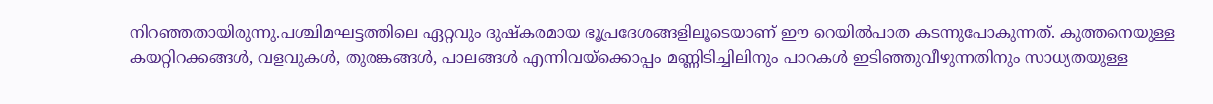നിറഞ്ഞതായിരുന്നു.പശ്ചിമഘട്ടത്തിലെ ഏറ്റവും ദുഷ്‌കരമായ ഭൂപ്രദേശങ്ങളിലൂടെയാണ് ഈ റെയില്‍പാത കടന്നുപോകുന്നത്. കുത്തനെയുള്ള കയറ്റിറക്കങ്ങള്‍, വളവുകള്‍, തുരങ്കങ്ങള്‍, പാലങ്ങള്‍ എന്നിവയ്ക്കൊപ്പം മണ്ണിടിച്ചിലിനും പാറകള്‍ ഇടിഞ്ഞുവീഴുന്നതിനും സാധ്യതയുള്ള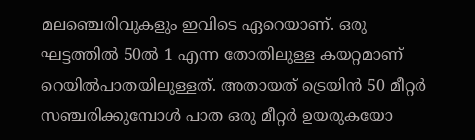മലഞ്ചെരിവുകളും ഇവിടെ ഏറെയാണ്. ഒരു ഘട്ടത്തില്‍ 50ല്‍ 1 എന്ന തോതിലുള്ള കയറ്റമാണ് റെയില്‍പാതയിലുള്ളത്. അതായത് ട്രെയിൻ 50 മീറ്റർ സഞ്ചരിക്കുമ്പോള്‍ പാത ഒരു മീറ്റർ ഉയരുകയോ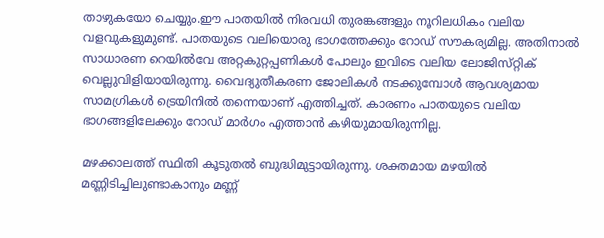താഴുകയോ ചെയ്യും.ഈ പാതയില്‍ നിരവധി തുരങ്കങ്ങളും നൂറിലധികം വലിയ വളവുകളുമുണ്ട്. പാതയുടെ വലിയൊരു ഭാഗത്തേക്കും റോഡ് സൗകര്യമില്ല. അതിനാല്‍ സാധാരണ റെയില്‍വേ അറ്റകുറ്റപ്പണികള്‍ പോലും ഇവിടെ വലിയ ലോജിസ്‌റ്റിക് വെല്ലുവിളിയായിരുന്നു. വൈദ്യുതീകരണ ജോലികള്‍ നടക്കുമ്പോള്‍ ആവശ്യമായ സാമഗ്രികള്‍ ട്രെയിനില്‍ തന്നെയാണ് എത്തിച്ചത്. കാരണം പാതയുടെ വലിയ ഭാഗങ്ങളിലേക്കും റോഡ് മാർഗം എത്താൻ കഴിയുമായിരുന്നില്ല.

മഴക്കാലത്ത് സ്ഥിതി കൂടുതല്‍ ബുദ്ധിമുട്ടായിരുന്നു. ശക്തമായ മഴയില്‍ മണ്ണിടിച്ചിലുണ്ടാകാനും മണ്ണ്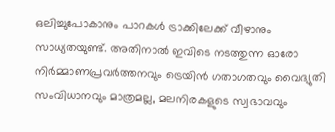ഒലിച്ചുപോകാനും പാറകള്‍ ട്രാക്കിലേക്ക് വീഴാനും സാധ്യതയുണ്ട്. അതിനാല്‍ ഇവിടെ നടത്തുന്ന ഓരോ നിർമ്മാണപ്രവർത്തനവും ട്രെയിൻ ഗതാഗതവും വൈദ്യുതി സംവിധാനവും മാത്രമല്ല, മലനിരകളുടെ സ്വഭാവവും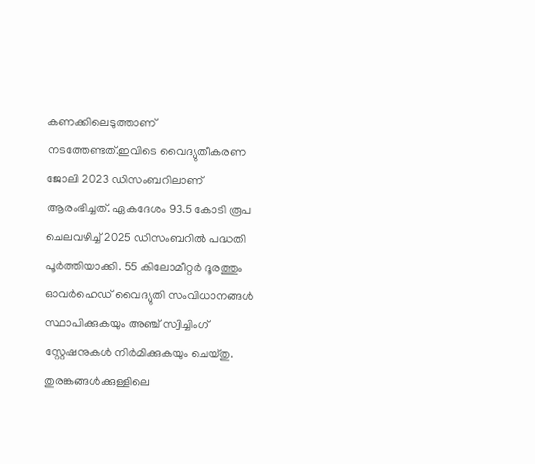കണക്കിലെടുത്താണ് നടത്തേണ്ടത്.ഇവിടെ വൈദ്യുതീകരണ ജോലി 2023 ഡിസംബറിലാണ് ആരംഭിച്ചത്. ഏകദേശം 93.5 കോടി രൂപ ചെലവഴിച്ച്‌ 2025 ഡിസംബറില്‍ പദ്ധതി പൂർത്തിയാക്കി. 55 കിലോമീറ്റർ ദൂരത്തും ഓവർഹെഡ് വൈദ്യുതി സംവിധാനങ്ങള്‍ സ്ഥാപിക്കുകയും അഞ്ച് സ്വിച്ചിംഗ് സ്റ്റേഷനുകള്‍ നിർമിക്കുകയും ചെയ്‌തു. തുരങ്കങ്ങള്‍ക്കുള്ളിലെ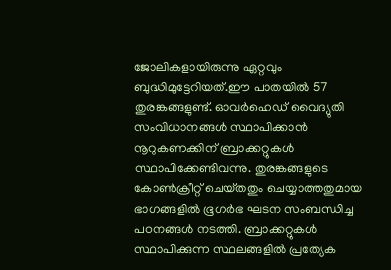ജോലികളായിരുന്നു ഏറ്റവും ബുദ്ധിമുട്ടേറിയത്.ഈ പാതയില്‍ 57 തുരങ്കങ്ങളുണ്ട്. ഓവർഹെഡ് വൈദ്യുതി സംവിധാനങ്ങള്‍ സ്ഥാപിക്കാൻ നൂറുകണക്കിന് ബ്രാക്കറ്റുകള്‍ സ്ഥാപിക്കേണ്ടിവന്നു. തുരങ്കങ്ങളുടെ കോണ്‍ക്രീറ്റ് ചെയ്‌തതും ചെയ്യാത്തതുമായ ഭാഗങ്ങളില്‍ ഭൂഗർഭ ഘടന സംബന്ധിച്ച പഠനങ്ങള്‍ നടത്തി. ബ്രാക്കറ്റുകള്‍ സ്ഥാപിക്കുന്ന സ്ഥലങ്ങളില്‍ പ്രത്യേക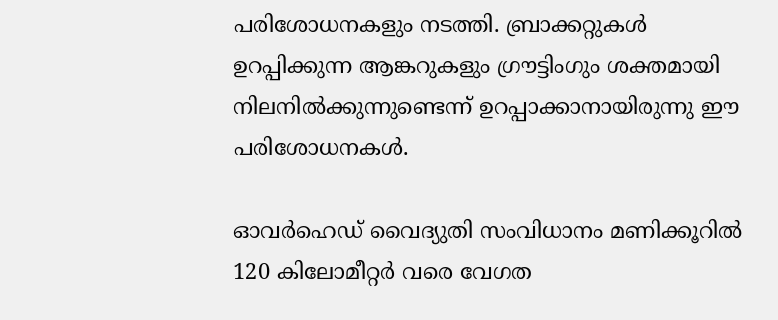പരിശോധനകളും നടത്തി. ബ്രാക്കറ്റുകള്‍ ഉറപ്പിക്കുന്ന ആങ്കറുകളും ഗ്രൗട്ടിംഗും ശക്തമായി നിലനില്‍ക്കുന്നുണ്ടെന്ന് ഉറപ്പാക്കാനായിരുന്നു ഈ പരിശോധനകള്‍.

ഓവർഹെഡ് വൈദ്യുതി സംവിധാനം മണിക്കൂറില്‍ 120 കിലോമീറ്റർ വരെ വേഗത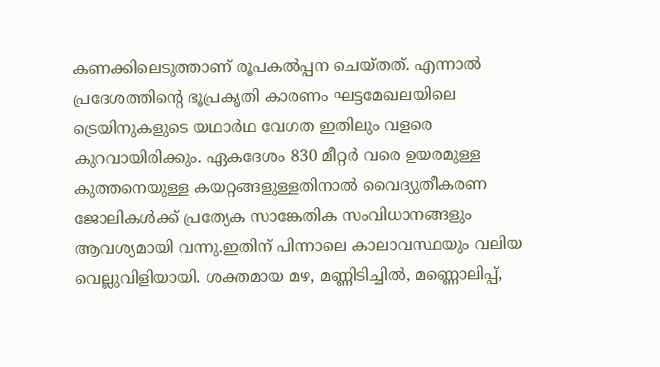കണക്കിലെടുത്താണ് രൂപകല്‍പ്പന ചെയ്‌തത്. എന്നാല്‍ പ്രദേശത്തിന്റെ ഭൂപ്രകൃതി കാരണം ഘട്ടമേഖലയിലെ ട്രെയിനുകളുടെ യഥാർഥ വേഗത ഇതിലും വളരെ കുറവായിരിക്കും. ഏകദേശം 830 മീറ്റർ വരെ ഉയരമുള്ള കുത്തനെയുള്ള കയറ്റങ്ങളുള്ളതിനാല്‍ വൈദ്യുതീകരണ ജോലികള്‍ക്ക് പ്രത്യേക സാങ്കേതിക സംവിധാനങ്ങളും ആവശ്യമായി വന്നു.ഇതിന് പിന്നാലെ കാലാവസ്ഥയും വലിയ വെല്ലുവിളിയായി. ശക്തമായ മഴ, മണ്ണിടിച്ചില്‍, മണ്ണൊലിപ്പ്,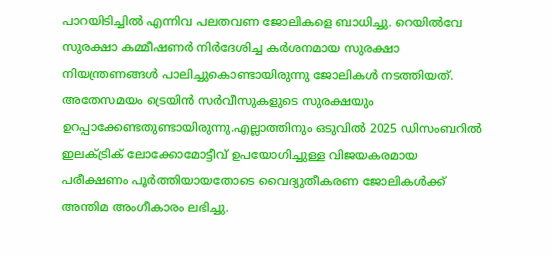പാറയിടിച്ചില്‍ എന്നിവ പലതവണ ജോലികളെ ബാധിച്ചു. റെയില്‍വേ സുരക്ഷാ കമ്മീഷണർ നിർദേശിച്ച കർശനമായ സുരക്ഷാ നിയന്ത്രണങ്ങള്‍ പാലിച്ചുകൊണ്ടായിരുന്നു ജോലികള്‍ നടത്തിയത്. അതേസമയം ട്രെയിൻ സർവീസുകളുടെ സുരക്ഷയും ഉറപ്പാക്കേണ്ടതുണ്ടായിരുന്നു.എല്ലാത്തിനും ഒടുവില്‍ 2025 ഡിസംബറില്‍ ഇലക്‌ട്രിക് ലോക്കോമോട്ടീവ് ഉപയോഗിച്ചുള്ള വിജയകരമായ പരീക്ഷണം പൂർത്തിയായതോടെ വൈദ്യുതീകരണ ജോലികള്‍ക്ക് അന്തിമ അംഗീകാരം ലഭിച്ചു.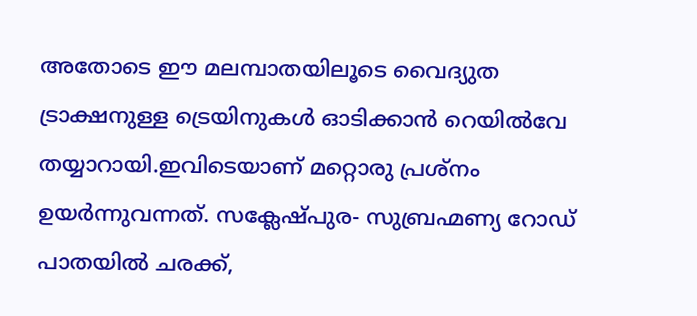അതോടെ ഈ മലമ്പാതയിലൂടെ വൈദ്യുത ട്രാക്ഷനുള്ള ട്രെയിനുകള്‍ ഓടിക്കാൻ റെയില്‍വേ തയ്യാറായി.ഇവിടെയാണ് മറ്റൊരു പ്രശ്‌നം ഉയർന്നുവന്നത്. സക്ലേഷ്‌പുര- സുബ്രഹ്മണ്യ റോഡ് പാതയില്‍ ചരക്ക്,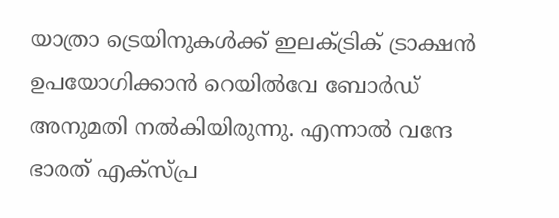യാത്രാ ട്രെയിനുകള്‍ക്ക് ഇലക്‌ട്രിക് ട്രാക്ഷൻ ഉപയോഗിക്കാൻ റെയില്‍വേ ബോർഡ് അനുമതി നല്‍കിയിരുന്നു. എന്നാല്‍ വന്ദേ ഭാരത് എക്‌സ്പ്ര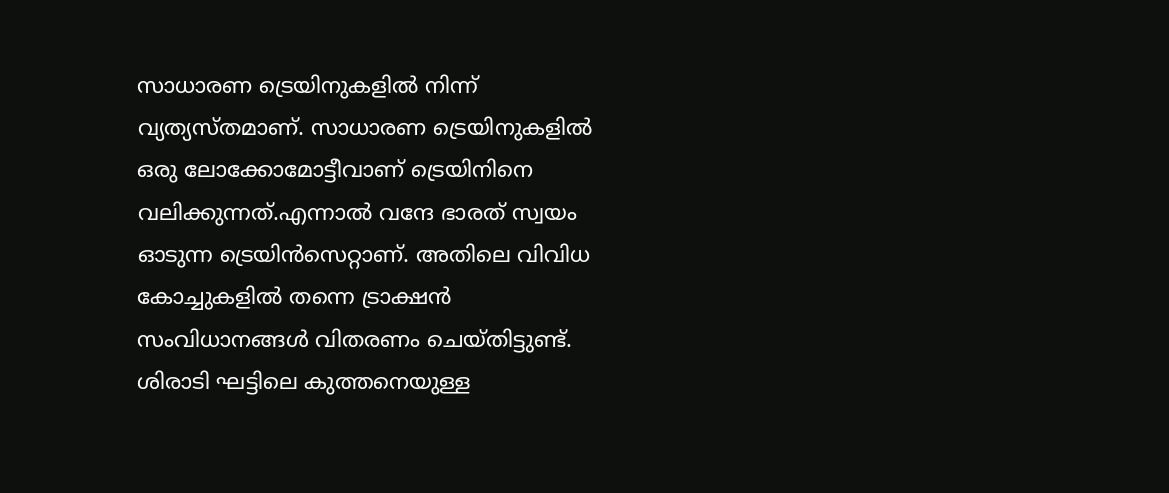സാധാരണ ട്രെയിനുകളില്‍ നിന്ന് വ്യത്യസ്‌തമാണ്. സാധാരണ ട്രെയിനുകളില്‍ ഒരു ലോക്കോമോട്ടീവാണ് ട്രെയിനിനെ വലിക്കുന്നത്.എന്നാല്‍ വന്ദേ ഭാരത് സ്വയം ഓടുന്ന ട്രെയിൻസെറ്റാണ്. അതിലെ വിവിധ കോച്ചുകളില്‍ തന്നെ ട്രാക്ഷൻ സംവിധാനങ്ങള്‍ വിതരണം ചെയ്‌തിട്ടുണ്ട്. ശിരാടി ഘട്ടിലെ കുത്തനെയുള്ള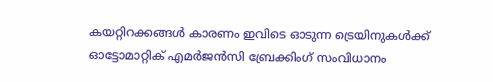കയറ്റിറക്കങ്ങള്‍ കാരണം ഇവിടെ ഓടുന്ന ട്രെയിനുകള്‍ക്ക് ഓട്ടോമാറ്റിക് എമർജൻസി ബ്രേക്കിംഗ് സംവിധാനം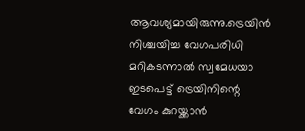ആവശ്യമായിരുന്നു.ട്രെയിൻ നിശ്ചയിച്ച വേഗപരിധി മറികടന്നാല്‍ സ്വമേധയാ ഇടപെട്ട് ട്രെയിനിന്റെ വേഗം കുറയ്ക്കാൻ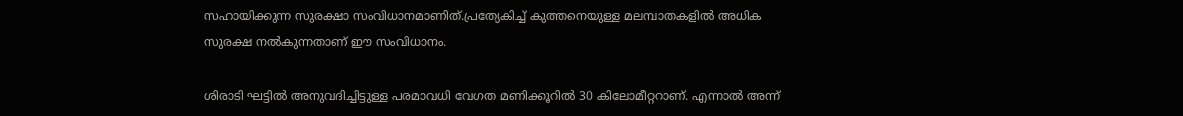സഹായിക്കുന്ന സുരക്ഷാ സംവിധാനമാണിത്.പ്രത്യേകിച്ച്‌ കുത്തനെയുള്ള മലമ്പാതകളില്‍ അധിക സുരക്ഷ നല്‍കുന്നതാണ് ഈ സംവിധാനം.

ശിരാടി ഘട്ടില്‍ അനുവദിച്ചിട്ടുള്ള പരമാവധി വേഗത മണിക്കൂറില്‍ 30 കിലോമീറ്ററാണ്. എന്നാല്‍ അന്ന്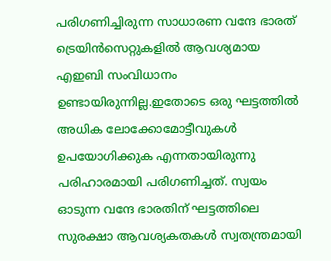പരിഗണിച്ചിരുന്ന സാധാരണ വന്ദേ ഭാരത് ട്രെയിൻസെറ്റുകളില്‍ ആവശ്യമായ എഇബി സംവിധാനം ഉണ്ടായിരുന്നില്ല.ഇതോടെ ഒരു ഘട്ടത്തില്‍ അധിക ലോക്കോമോട്ടീവുകള്‍ ഉപയോഗിക്കുക എന്നതായിരുന്നു പരിഹാരമായി പരിഗണിച്ചത്. സ്വയം ഓടുന്ന വന്ദേ ഭാരതിന് ഘട്ടത്തിലെ സുരക്ഷാ ആവശ്യകതകള്‍ സ്വതന്ത്രമായി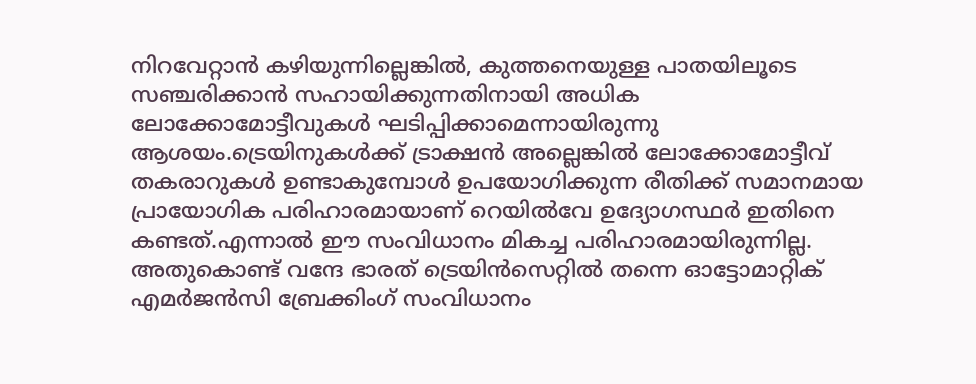നിറവേറ്റാൻ കഴിയുന്നില്ലെങ്കില്‍, കുത്തനെയുള്ള പാതയിലൂടെ സഞ്ചരിക്കാൻ സഹായിക്കുന്നതിനായി അധിക ലോക്കോമോട്ടീവുകള്‍ ഘടിപ്പിക്കാമെന്നായിരുന്നു ആശയം.ട്രെയിനുകള്‍ക്ക് ട്രാക്ഷൻ അല്ലെങ്കില്‍ ലോക്കോമോട്ടീവ് തകരാറുകള്‍ ഉണ്ടാകുമ്പോള്‍ ഉപയോഗിക്കുന്ന രീതിക്ക് സമാനമായ പ്രായോഗിക പരിഹാരമായാണ് റെയില്‍വേ ഉദ്യോഗസ്ഥർ ഇതിനെ കണ്ടത്.എന്നാല്‍ ഈ സംവിധാനം മികച്ച പരിഹാരമായിരുന്നില്ല. അതുകൊണ്ട് വന്ദേ ഭാരത് ട്രെയിൻസെറ്റില്‍ തന്നെ ഓട്ടോമാറ്റിക് എമർജൻസി ബ്രേക്കിംഗ് സംവിധാനം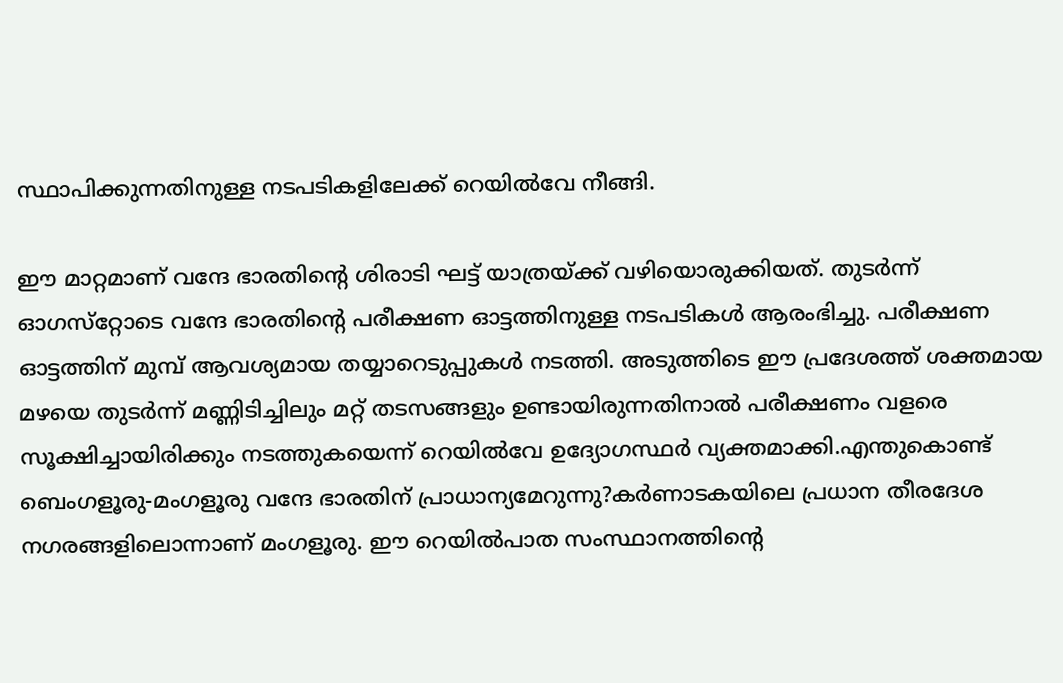സ്ഥാപിക്കുന്നതിനുള്ള നടപടികളിലേക്ക് റെയില്‍വേ നീങ്ങി.

ഈ മാറ്റമാണ് വന്ദേ ഭാരതിന്റെ ശിരാടി ഘട്ട് യാത്രയ്ക്ക് വഴിയൊരുക്കിയത്. തുടർന്ന് ഓഗസ്‌റ്റോടെ വന്ദേ ഭാരതിന്റെ പരീക്ഷണ ഓട്ടത്തിനുള്ള നടപടികള്‍ ആരംഭിച്ചു. പരീക്ഷണ ഓട്ടത്തിന് മുമ്പ് ആവശ്യമായ തയ്യാറെടുപ്പുകള്‍ നടത്തി. അടുത്തിടെ ഈ പ്രദേശത്ത് ശക്തമായ മഴയെ തുടർന്ന് മണ്ണിടിച്ചിലും മറ്റ് തടസങ്ങളും ഉണ്ടായിരുന്നതിനാല്‍ പരീക്ഷണം വളരെ സൂക്ഷിച്ചായിരിക്കും നടത്തുകയെന്ന് റെയില്‍വേ ഉദ്യോഗസ്ഥർ വ്യക്തമാക്കി.എന്തുകൊണ്ട് ബെംഗളൂരു-മംഗളൂരു വന്ദേ ഭാരതിന് പ്രാധാന്യമേറുന്നു?കർണാടകയിലെ പ്രധാന തീരദേശ നഗരങ്ങളിലൊന്നാണ് മംഗളൂരു. ഈ റെയില്‍പാത സംസ്ഥാനത്തിന്റെ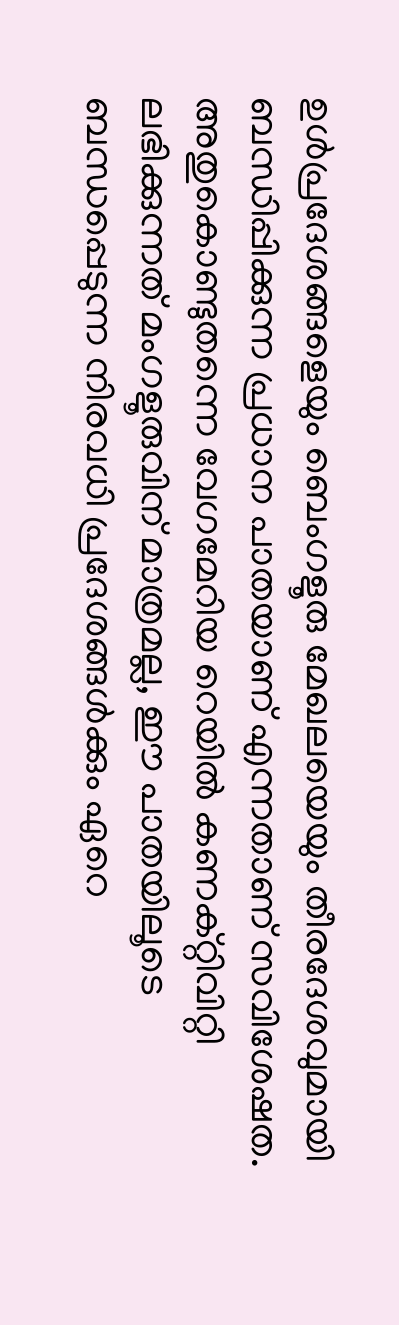ഉള്‍പ്രദേശങ്ങളെയും ബെംഗളൂരു മേഖലയെയും തീരദേശവുമായി ബന്ധിപ്പിക്കുന്ന പ്രധാന പാതയാണ് എന്നതാണ് സവിശേഷത. അതുകൊണ്ടുതന്നെ വേഗമേറിയ റെയില്‍ കണക്റ്റിവിറ്റി ലഭിക്കുന്നത് മംഗളൂരുവിന് മാത്രമല്ല, ഈ പാതയിലൂടെ ബന്ധപ്പെടുന്ന നിരവധി പ്രദേശങ്ങള്‍ക്കും ഏറെ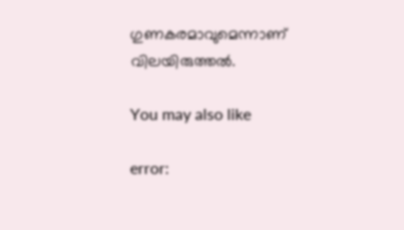ഗുണകരമാവുമെന്നാണ് വിലയിരുത്തല്‍.

You may also like

error: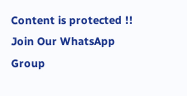Content is protected !!
Join Our WhatsApp Group